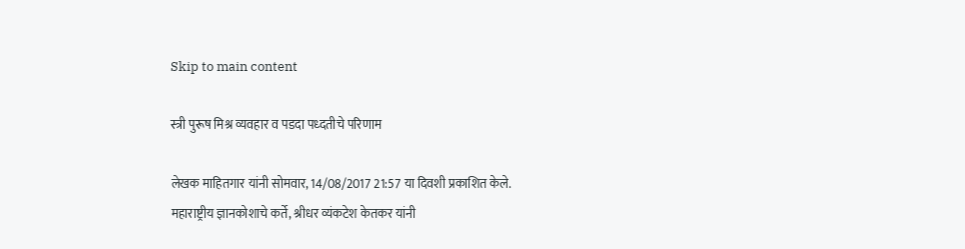Skip to main content

स्त्री पुरूष मिश्र व्यवहार व पडदा पध्दतीचे परिणाम

लेखक माहितगार यांनी सोमवार, 14/08/2017 21:57 या दिवशी प्रकाशित केले.
महाराष्ट्रीय ज्ञानकोशाचे कर्ते, श्रीधर व्यंकटेश केतकर यांनी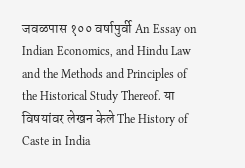जवळपास १०० वर्षापुर्वी An Essay on Indian Economics, and Hindu Law and the Methods and Principles of the Historical Study Thereof. या विषयांवर लेखन केले The History of Caste in India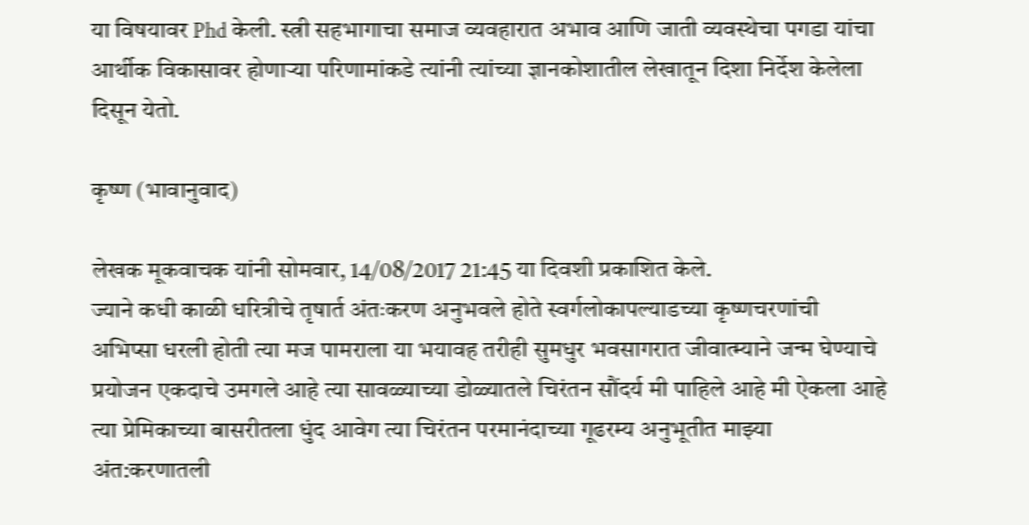या विषयावर Phd केली. स्त्री सहभागाचा समाज व्यवहारात अभाव आणि जाती व्यवस्थेचा पगडा यांचा आर्थीक विकासावर होणार्‍या परिणामांकडे त्यांनी त्यांच्या ज्ञानकोशातील लेखातून दिशा निर्देश केलेला दिसून येतो.

कृष्ण (भावानुवाद)

लेखक मूकवाचक यांनी सोमवार, 14/08/2017 21:45 या दिवशी प्रकाशित केले.
ज्याने कधी काळी धरित्रीचे तृषार्त अंतःकरण अनुभवले होते स्वर्गलोकापल्याडच्या कृष्णचरणांची अभिप्सा धरली होती त्या मज पामराला या भयावह तरीही सुमधुर भवसागरात जीवात्म्याने जन्म घेण्याचे प्रयोजन एकदाचे उमगले आहे त्या सावळ्याच्या डोळ्यातले चिरंतन सौंदर्य मी पाहिले आहे मी ऐकला आहे त्या प्रेमिकाच्या बासरीतला धुंद आवेग त्या चिरंतन परमानंदाच्या गूढरम्य अनुभूतीत माझ्या अंत:करणातली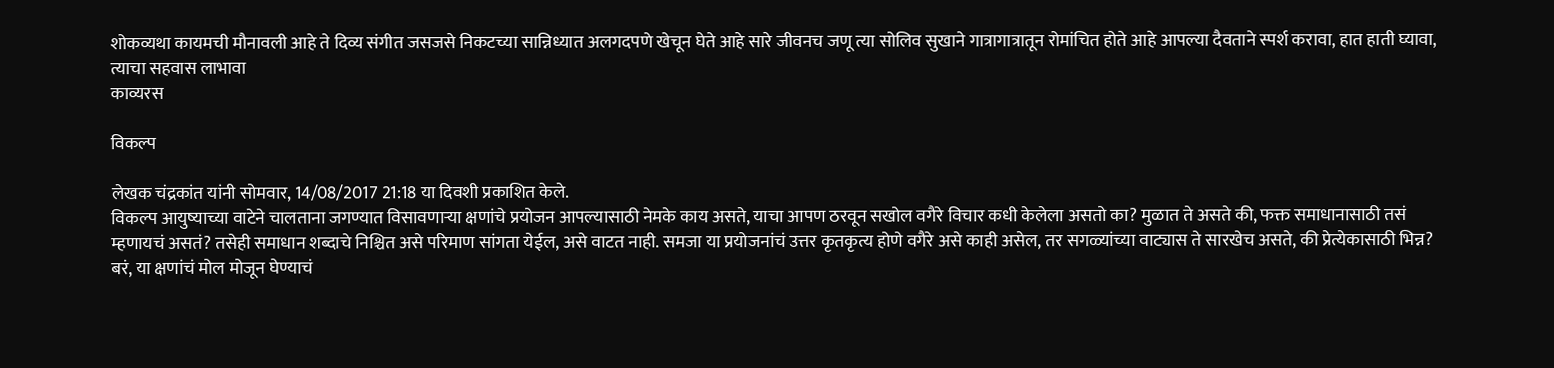शोकव्यथा कायमची मौनावली आहे ते दिव्य संगीत जसजसे निकटच्या सान्निध्यात अलगदपणे खेचून घेते आहे सारे जीवनच जणू त्या सोलिव सुखाने गात्रागात्रातून रोमांचित होते आहे आपल्या दैवताने स्पर्श करावा, हात हाती घ्यावा, त्याचा सहवास लाभावा
काव्यरस

विकल्प

लेखक चंद्रकांत यांनी सोमवार, 14/08/2017 21:18 या दिवशी प्रकाशित केले.
विकल्प आयुष्याच्या वाटेने चालताना जगण्यात विसावणाऱ्या क्षणांचे प्रयोजन आपल्यासाठी नेमके काय असते, याचा आपण ठरवून सखोल वगैरे विचार कधी केलेला असतो का? मुळात ते असते की, फक्त समाधानासाठी तसं म्हणायचं असतं? तसेही समाधान शब्दाचे निश्चित असे परिमाण सांगता येईल, असे वाटत नाही. समजा या प्रयोजनांचं उत्तर कृतकृत्य होणे वगैरे असे काही असेल, तर सगळ्यांच्या वाट्यास ते सारखेच असते, की प्रेत्येकासाठी भिन्न? बरं, या क्षणांचं मोल मोजून घेण्याचं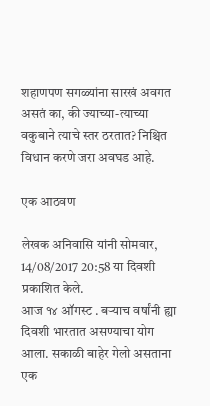शहाणपण सगळ्यांना सारखं अवगत असतं का, की ज्याच्या-त्याच्या वकुबाने त्याचे स्तर ठरतात? निश्चित विधान करणे जरा अवघड आहे.

एक आठवण

लेखक अनिवासि यांनी सोमवार, 14/08/2017 20:58 या दिवशी प्रकाशित केले.
आज १४ ऑगस्ट . बऱ्याच वर्षांनी ह्या दिवशी भारतात असण्याचा योग आला. सकाळी बाहेर गेलो असताना एक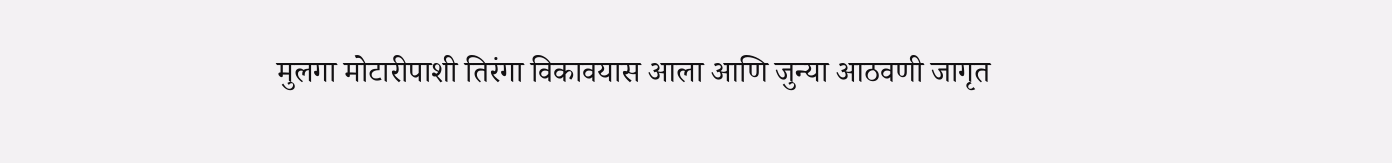मुलगा मोटारीपाशी तिरंगा विकावयास आला आणि जुन्या आठवणी जागृत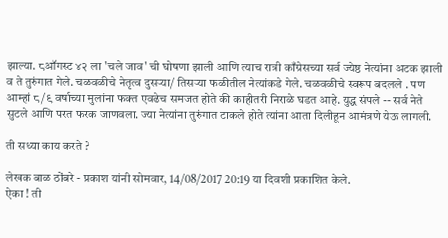झाल्या. ८ऑगस्ट ४२ ला 'चले जाव' ची घोषणा झाली आणि त्याच रात्री काँग्रेसच्या सर्व ज्येष्ठ नेत्यांना अटक झाली व ते तुरुंगात गेले. चळवळीचे नेतृत्व दुसऱ्या/ तिसऱ्या फळीतील नेत्यांकडे गेले. चळवळीचे स्वरूप बदलले . पण आम्हां ८/९ वर्षाच्या मुलांना फक्त एवढेच समजत होते की काहीतरी निराळे घडत आहे. युद्ध संपले -- सर्व नेते सुटले आणि परत फरक जाणवला. ज्या नेत्यांना तुरुंगात टाकले होते त्यांना आता दिलीहून आमंत्रणे येऊ लागली.

ती सध्या काय करते ?

लेखक बाळ ठोंबरे - प्रकाश यांनी सोमवार, 14/08/2017 20:19 या दिवशी प्रकाशित केले.
ऐका ! ती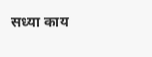सध्या काय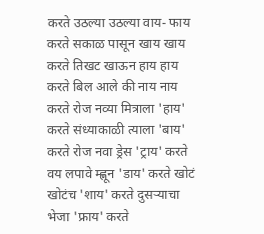करते उठल्या उठल्या वाय- फाय करते सकाळ पासून खाय खाय करते तिखट खाऊन हाय हाय करते बिल आले की नाय नाय करते रोज नव्या मित्राला 'हाय' करते संध्याकाळी त्याला 'बाय' करते रोज नवा ड्रेस 'ट्राय' करते वय लपावे म्ह्णून 'डाय' करते खोटं खोटंच 'शाय' करते दुसऱ्याचा भेजा 'फ्राय' करते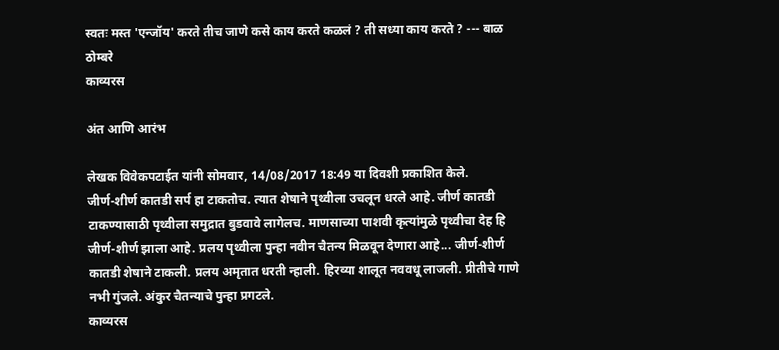स्वतः मस्त 'एन्जॉय' करते तीच जाणे कसे काय करते कळलं ? ती सध्या काय करते ? --- बाळ ठोम्बरे
काव्यरस

अंत आणि आरंभ

लेखक विवेकपटाईत यांनी सोमवार, 14/08/2017 18:49 या दिवशी प्रकाशित केले.
जीर्ण-शीर्ण कातडी सर्प हा टाकतोच. त्यात शेषाने पृथ्वीला उचलून धरले आहे. जीर्ण कातडी टाकण्यासाठी पृथ्वीला समुद्रात बुडवावे लागेलच. माणसाच्या पाशवी कृत्यांमुळे पृथ्वीचा देह हि जीर्ण-शीर्ण झाला आहे. प्रलय पृथ्वीला पुन्हा नवीन चैतन्य मिळवून देणारा आहे... जीर्ण-शीर्ण कातडी शेषाने टाकली. प्रलय अमृतात धरती न्हाली. हिरव्या शालूत नववधू लाजली. प्रीतीचे गाणे नभी गुंजले. अंकुर चैतन्याचे पुन्हा प्रगटले.
काव्यरस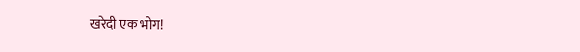खरेदी एक भोग!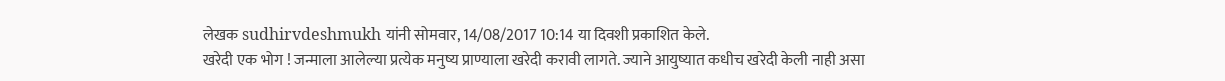लेखक sudhirvdeshmukh यांनी सोमवार, 14/08/2017 10:14 या दिवशी प्रकाशित केले.
खरेदी एक भोग ! जन्माला आलेल्या प्रत्येक मनुष्य प्राण्याला खरेदी करावी लागते. ज्याने आयुष्यात कधीच खरेदी केली नाही असा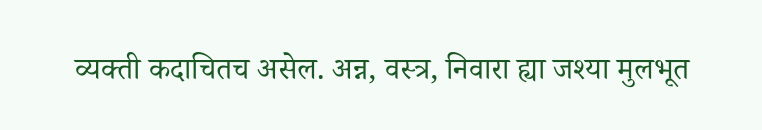व्यक्ती कदाचितच असेल. अन्न, वस्त्र, निवारा ह्या जश्या मुलभूत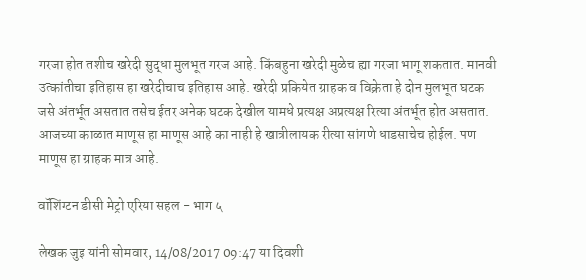गरजा होत तशीच खरेदी सुद्धा मुलभूत गरज आहे. किंबहुना खरेदी मुळेच ह्या गरजा भागू शकतात. मानवी उत्कांतीचा इतिहास हा खरेदीचाच इतिहास आहे. खरेदी प्रकियेत ग्राहक व विक्रेता हे दोन मुलभूत घटक जसे अंतर्भूत असतात तसेच ईतर अनेक घटक देखील यामधे प्रत्यक्ष अप्रत्यक्ष रित्या अंतर्भूत होत असतात. आजच्या काळात माणूस हा माणूस आहे का नाही हे खात्रीलायक रीत्या सांगणे धाडसाचेच होईल. पण माणूस हा ग्राहक मात्र आहे.

वॉशिंग्टन डीसी मेट्रो एरिया सहल - भाग ५

लेखक जुइ यांनी सोमवार, 14/08/2017 09:47 या दिवशी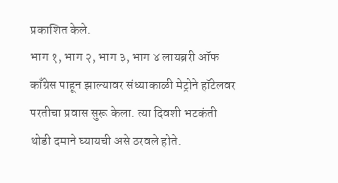प्रकाशित केले.
भाग १, भाग २, भाग ३, भाग ४ लायब्ररी ऑफ काँग्रेस पाहून झाल्यावर संध्याकाळी मेट्रोने हॉटेलवर परतीचा प्रवास सुरू केला. त्या दिवशी भटकंती थोडी दमाने घ्यायची असे ठरवले होते.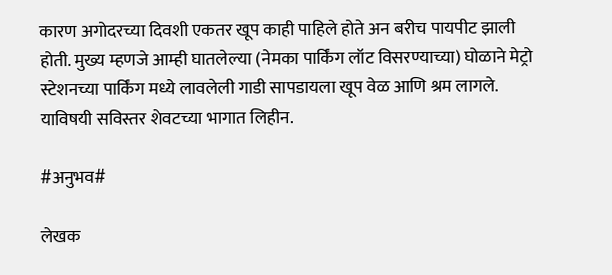कारण अगोदरच्या दिवशी एकतर खूप काही पाहिले होते अन बरीच पायपीट झाली होती. मुख्य म्हणजे आम्ही घातलेल्या (नेमका पार्किंग लॉट विसरण्याच्या) घोळाने मेट्रो स्टेशनच्या पार्किंग मध्ये लावलेली गाडी सापडायला खूप वेळ आणि श्रम लागले. याविषयी सविस्तर शेवटच्या भागात लिहीन.

#अनुभव#

लेखक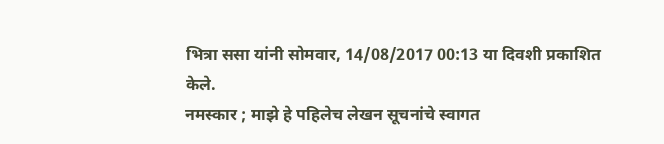भित्रा ससा यांनी सोमवार, 14/08/2017 00:13 या दिवशी प्रकाशित केले.
नमस्कार ; माझे हे पहिलेच लेखन सूचनांचे स्वागत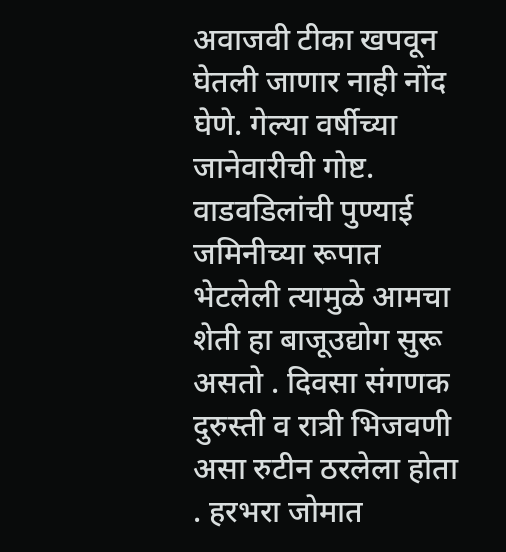अवाजवी टीका खपवून घेतली जाणार नाही नोंद घेणे. गेल्या वर्षीच्या जानेवारीची गोष्ट. वाडवडिलांची पुण्याई जमिनीच्या रूपात भेटलेली त्यामुळे आमचा शेती हा बाजूउद्योग सुरू असतो . दिवसा संगणक दुरुस्ती व रात्री भिजवणी असा रुटीन ठरलेला होता . हरभरा जोमात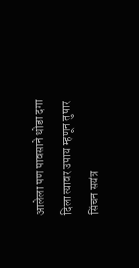आलेला पण पावसाने थोडा दगा दिला त्यावर उपाय म्हणून तुषार सिंचन सयंत्र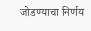जोडण्याचा निर्णय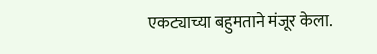एकट्याच्या बहुमताने मंजूर केला.